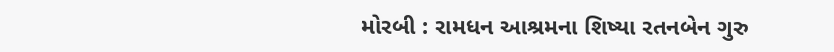મોરબી : રામધન આશ્રમના શિષ્યા રતનબેન ગુરુ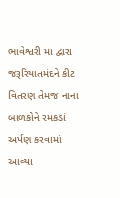ભાવેશ્વરી મા દ્વારા જરૂરિયાતમંદને કીટ વિતરણ તેમજ નાના બાળકોને રમકડાં અર્પણ કરવામાં આવ્યા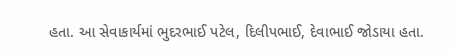હતા. આ સેવાકાર્યમાં ભુદરભાઈ પટેલ, દિલીપભાઈ, દેવાભાઈ જોડાયા હતા.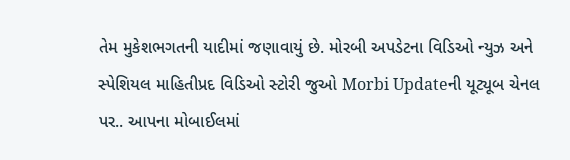તેમ મુકેશભગતની યાદીમાં જણાવાયું છે. મોરબી અપડેટના વિડિઓ ન્યુઝ અને સ્પેશિયલ માહિતીપ્રદ વિડિઓ સ્ટોરી જુઓ Morbi Updateની યૂટ્યૂબ ચેનલ પર.. આપના મોબાઈલમાં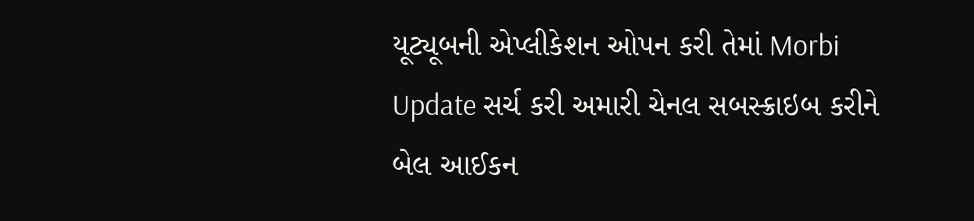યૂટ્યૂબની એપ્લીકેશન ઓપન કરી તેમાં Morbi Update સર્ચ કરી અમારી ચેનલ સબસ્ક્રાઇબ કરીને બેલ આઈકન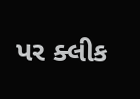પર ક્લીક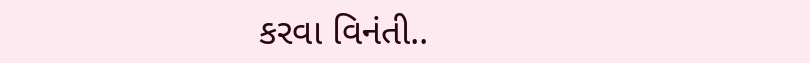કરવા વિનંતી..